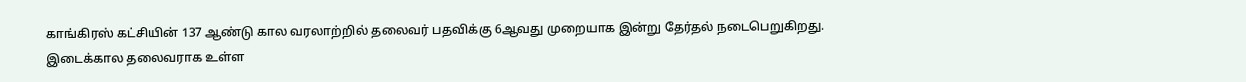காங்கிரஸ் கட்சியின் 137 ஆண்டு கால வரலாற்றில் தலைவர் பதவிக்கு 6ஆவது முறையாக இன்று தேர்தல் நடைபெறுகிறது.
இடைக்கால தலைவராக உள்ள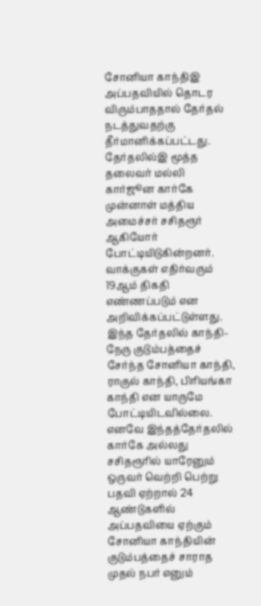சோனியா காந்திஇ அப்பதவியில் தொடர விரும்பாததால் தேர்தல் நடத்துவதற்கு தீர்மானிக்கப்பட்டது.
தேர்தலில்இ மூத்த தலைவர் மல்லி கார்ஜூன கார்கே முன்னாள் மத்திய அமைச்சர் சசிதரூர் ஆகியோர் போட்டியிடுகின்றனர்.
வாக்குகள் எதிர்வரும் 19ஆம் திகதி எண்ணப்படும் என அறிவிக்கப்பட்டுள்ளது.
இந்த தேர்தலில் காந்தி-நேரு குடும்பத்தைச் சேர்ந்த சோனியா காந்தி, ராகுல் காந்தி, பிரியங்கா காந்தி என யாருமே போட்டியிடவில்லை.
எனவே இந்தத்தேர்தலில் கார்கே அல்லது சசிதரூரில் யாரேனும் ஒருவர் வெற்றி பெற்று பதவி ஏற்றால் 24 ஆண்டுகளில் அப்பதவியை ஏற்கும் சோனியா காந்தியின் குடும்பத்தைச் சாராத முதல் நபர் எனும்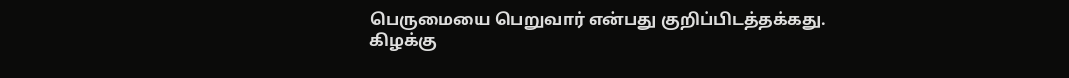பெருமையை பெறுவார் என்பது குறிப்பிடத்தக்கது.
கிழக்கு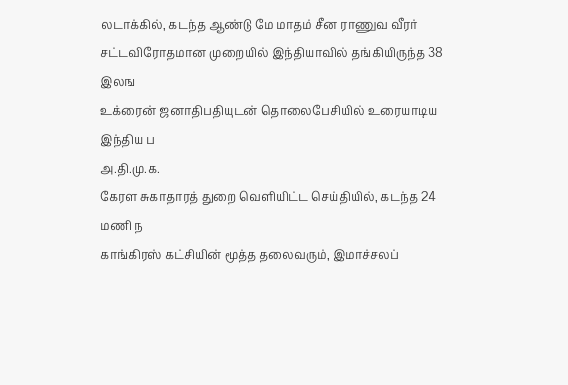லடாக்கில், கடந்த ஆண்டு மே மாதம் சீன ராணுவ வீரர்
சட்டவிரோதமான முறையில் இந்தியாவில் தங்கியிருந்த 38 இலங
உக்ரைன் ஜனாதிபதியுடன் தொலைபேசியில் உரையாடிய இந்திய ப
அ.தி.மு.க.
கேரள சுகாதாரத் துறை வெளியிட்ட செய்தியில், கடந்த 24 மணி ந
காங்கிரஸ் கட்சியின் மூத்த தலைவரும், இமாச்சலப்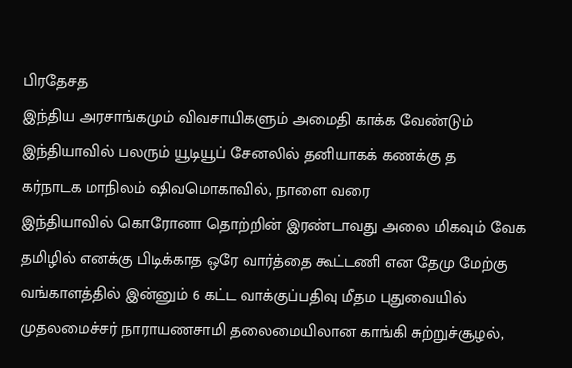பிரதேசத
இந்திய அரசாங்கமும் விவசாயிகளும் அமைதி காக்க வேண்டும்
இந்தியாவில் பலரும் யூடியூப் சேனலில் தனியாகக் கணக்கு த
கர்நாடக மாநிலம் ஷிவமொகாவில், நாளை வரை
இந்தியாவில் கொரோனா தொற்றின் இரண்டாவது அலை மிகவும் வேக தமிழில் எனக்கு பிடிக்காத ஒரே வார்த்தை கூட்டணி என தேமு மேற்கு வங்காளத்தில் இன்னும் 6 கட்ட வாக்குப்பதிவு மீதம புதுவையில் முதலமைச்சர் நாராயணசாமி தலைமையிலான காங்கி சுற்றுச்சூழல்,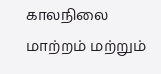காலநிலை மாற்றம் மற்றும்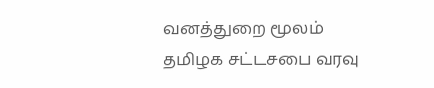வனத்துறை மூலம் தமிழக சட்டசபை வரவு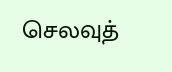செலவுத்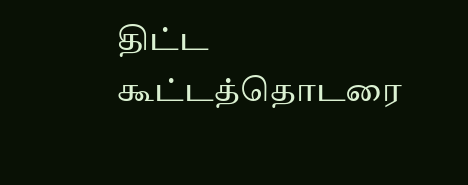திட்ட கூட்டத்தொடரை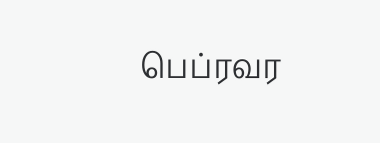பெப்ரவர